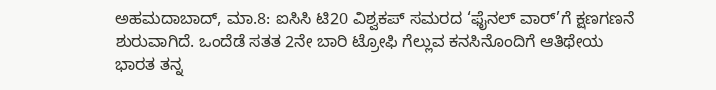ಅಹಮದಾಬಾದ್, ಮಾ.8: ಐಸಿಸಿ ಟಿ20 ವಿಶ್ವಕಪ್ ಸಮರದ ‘ಫೈನಲ್ ವಾರ್’ಗೆ ಕ್ಷಣಗಣನೆ ಶುರುವಾಗಿದೆ. ಒಂದೆಡೆ ಸತತ 2ನೇ ಬಾರಿ ಟ್ರೋಫಿ ಗೆಲ್ಲುವ ಕನಸಿನೊಂದಿಗೆ ಆತಿಥೇಯ ಭಾರತ ತನ್ನ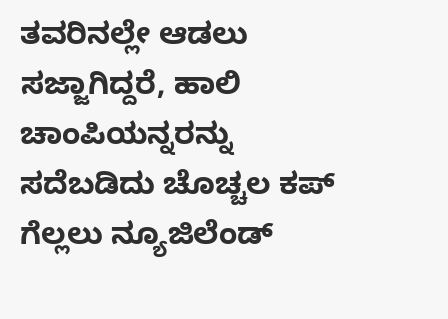ತವರಿನಲ್ಲೇ ಆಡಲು ಸಜ್ಜಾಗಿದ್ದರೆ, ಹಾಲಿ ಚಾಂಪಿಯನ್ನರನ್ನು ಸದೆಬಡಿದು ಚೊಚ್ಚಲ ಕಪ್ ಗೆಲ್ಲಲು ನ್ಯೂಜಿಲೆಂಡ್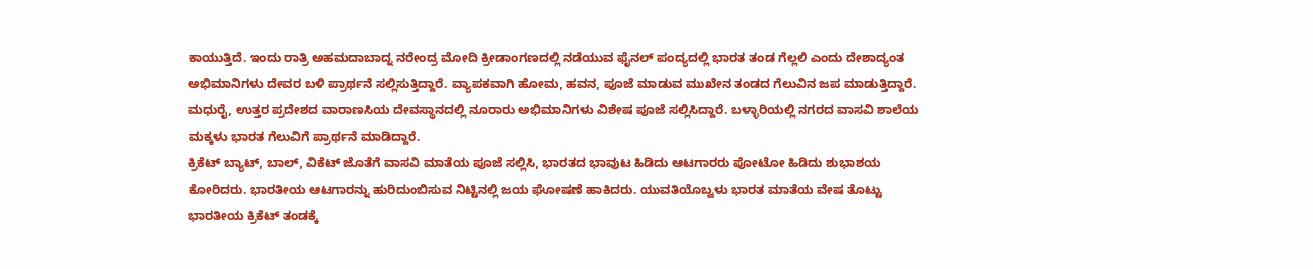ಕಾಯುತ್ತಿದೆ. ಇಂದು ರಾತ್ರಿ ಅಹಮದಾಬಾದ್ನ ನರೇಂದ್ರ ಮೋದಿ ಕ್ರೀಡಾಂಗಣದಲ್ಲಿ ನಡೆಯುವ ಫೈನಲ್ ಪಂದ್ಯದಲ್ಲಿ ಭಾರತ ತಂಡ ಗೆಲ್ಲಲಿ ಎಂದು ದೇಶಾದ್ಯಂತ ಅಭಿಮಾನಿಗಳು ದೇವರ ಬಳಿ ಪ್ರಾರ್ಥನೆ ಸಲ್ಲಿಸುತ್ತಿದ್ದಾರೆ. ವ್ಯಾಪಕವಾಗಿ ಹೋಮ, ಹವನ, ಪೂಜೆ ಮಾಡುವ ಮುಖೇನ ತಂಡದ ಗೆಲುವಿನ ಜಪ ಮಾಡುತ್ತಿದ್ದಾರೆ.
ಮಧುರೈ, ಉತ್ತರ ಪ್ರದೇಶದ ವಾರಾಣಸಿಯ ದೇವಸ್ಥಾನದಲ್ಲಿ ನೂರಾರು ಅಭಿಮಾನಿಗಳು ವಿಶೇಷ ಪೂಜೆ ಸಲ್ಲಿಸಿದ್ದಾರೆ. ಬಳ್ಳಾರಿಯಲ್ಲಿ ನಗರದ ವಾಸವಿ ಶಾಲೆಯ ಮಕ್ಕಳು ಭಾರತ ಗೆಲುವಿಗೆ ಪ್ರಾರ್ಥನೆ ಮಾಡಿದ್ದಾರೆ.
ಕ್ರಿಕೆಟ್ ಬ್ಯಾಟ್, ಬಾಲ್, ವಿಕೆಟ್ ಜೊತೆಗೆ ವಾಸವಿ ಮಾತೆಯ ಪೂಜೆ ಸಲ್ಲಿಸಿ, ಭಾರತದ ಭಾವುಟ ಹಿಡಿದು ಆಟಗಾರರು ಪೋಟೋ ಹಿಡಿದು ಶುಭಾಶಯ ಕೋರಿದರು. ಭಾರತೀಯ ಆಟಗಾರನ್ನು ಹುರಿದುಂಬಿಸುವ ನಿಟ್ಟಿನಲ್ಲಿ ಜಯ ಘೋಷಣೆ ಹಾಕಿದರು. ಯುವತಿಯೊಬ್ವಳು ಭಾರತ ಮಾತೆಯ ವೇಷ ತೊಟ್ಟು ಭಾರತೀಯ ಕ್ರಿಕೆಟ್ ತಂಡಕ್ಕೆ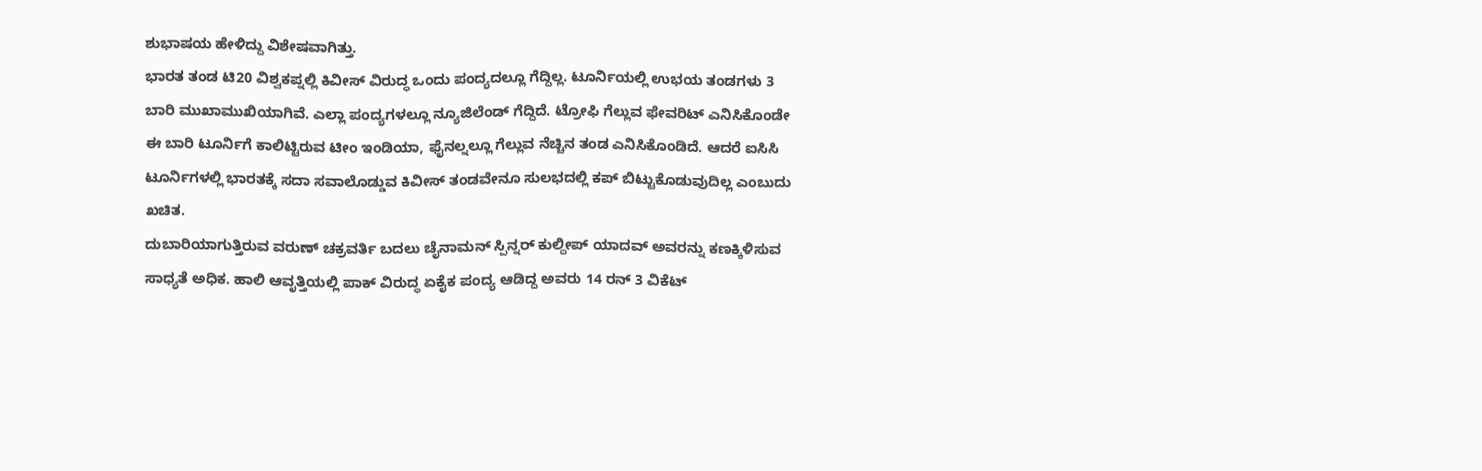ಶುಭಾಷಯ ಹೇಳಿದ್ದು ವಿಶೇಷವಾಗಿತ್ತು.
ಭಾರತ ತಂಡ ಟಿ20 ವಿಶ್ವಕಪ್ನಲ್ಲಿ ಕಿವೀಸ್ ವಿರುದ್ಧ ಒಂದು ಪಂದ್ಯದಲ್ಲೂ ಗೆದ್ದಿಲ್ಲ. ಟೂರ್ನಿಯಲ್ಲಿ ಉಭಯ ತಂಡಗಳು 3 ಬಾರಿ ಮುಖಾಮುಖಿಯಾಗಿವೆ. ಎಲ್ಲಾ ಪಂದ್ಯಗಳಲ್ಲೂ ನ್ಯೂಜಿಲೆಂಡ್ ಗೆದ್ದಿದೆ. ಟ್ರೋಫಿ ಗೆಲ್ಲುವ ಫೇವರಿಟ್ ಎನಿಸಿಕೊಂಡೇ ಈ ಬಾರಿ ಟೂರ್ನಿಗೆ ಕಾಲಿಟ್ಟಿರುವ ಟೀಂ ಇಂಡಿಯಾ, ಫೈನಲ್ನಲ್ಲೂ ಗೆಲ್ಲುವ ನೆಚ್ಚಿನ ತಂಡ ಎನಿಸಿಕೊಂಡಿದೆ. ಆದರೆ ಐಸಿಸಿ ಟೂರ್ನಿಗಳಲ್ಲಿ ಭಾರತಕ್ಕೆ ಸದಾ ಸವಾಲೊಡ್ಡುವ ಕಿವೀಸ್ ತಂಡವೇನೂ ಸುಲಭದಲ್ಲಿ ಕಪ್ ಬಿಟ್ಟುಕೊಡುವುದಿಲ್ಲ ಎಂಬುದು ಖಚಿತ.
ದುಬಾರಿಯಾಗುತ್ತಿರುವ ವರುಣ್ ಚಕ್ರವರ್ತಿ ಬದಲು ಚೈನಾಮನ್ ಸ್ಪಿನ್ನರ್ ಕುಲ್ದೀಪ್ ಯಾದವ್ ಅವರನ್ನು ಕಣಕ್ಕಿಳಿಸುವ ಸಾಧ್ಯತೆ ಅಧಿಕ. ಹಾಲಿ ಆವೃತ್ತಿಯಲ್ಲಿ ಪಾಕ್ ವಿರುದ್ಧ ಏಕೈಕ ಪಂದ್ಯ ಆಡಿದ್ದ ಅವರು 14 ರನ್ 3 ವಿಕೆಟ್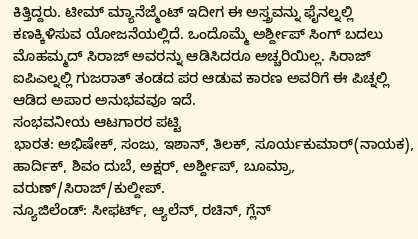ಕಿತ್ತಿದ್ದರು. ಟೀಮ್ ಮ್ಯಾನೆಜ್ಮೆಂಟ್ ಇದೀಗ ಈ ಅಸ್ತ್ರವನ್ನು ಫೈನಲ್ನಲ್ಲಿ ಕಣಕ್ಕಿಳಿಸುವ ಯೋಜನೆಯಲ್ಲಿದೆ. ಒಂದೊಮ್ಮೆ ಅರ್ಶ್ದೀಪ್ ಸಿಂಗ್ ಬದಲು ಮೊಹಮ್ಮದ್ ಸಿರಾಜ್ ಅವರನ್ನು ಆಡಿಸಿದರೂ ಅಚ್ಚರಿಯಿಲ್ಲ. ಸಿರಾಜ್ ಐಪಿಎಲ್ನಲ್ಲಿ ಗುಜರಾತ್ ತಂಡದ ಪರ ಆಡುವ ಕಾರಣ ಅವರಿಗೆ ಈ ಪಿಚ್ನಲ್ಲಿ ಆಡಿದ ಅಪಾರ ಅನುಭವವೂ ಇದೆ.
ಸಂಭವನೀಯ ಆಟಗಾರರ ಪಟ್ಟಿ
ಭಾರತ: ಅಭಿಷೇಕ್, ಸಂಜು, ಇಶಾನ್, ತಿಲಕ್, ಸೂರ್ಯಕುಮಾರ್(ನಾಯಕ), ಹಾರ್ದಿಕ್, ಶಿವಂ ದುಬೆ, ಅಕ್ಷರ್, ಅರ್ಶ್ದೀಪ್, ಬೂಮ್ರಾ, ವರುಣ್/ಸಿರಾಜ್/ಕುಲ್ದೀಪ್.
ನ್ಯೂಜಿಲೆಂಡ್: ಸೀಫರ್ಟ್, ಆ್ಯಲೆನ್, ರಚಿನ್, ಗ್ಲೆನ್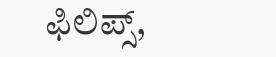ಫಿಲಿಪ್ಸ್,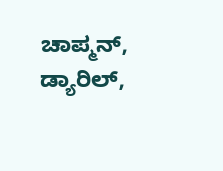ಚಾಪ್ಮನ್, ಡ್ಯಾರಿಲ್,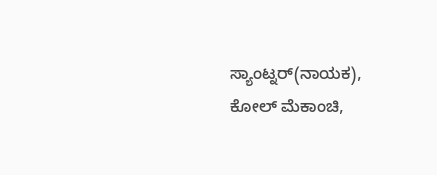ಸ್ಯಾಂಟ್ನರ್(ನಾಯಕ), ಕೋಲ್ ಮೆಕಾಂಚಿ,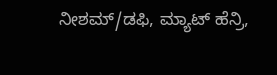ನೀಶಮ್/ಡಫಿ, ಮ್ಯಾಟ್ ಹೆನ್ರಿ,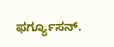ಫರ್ಗ್ಯೂಸನ್.